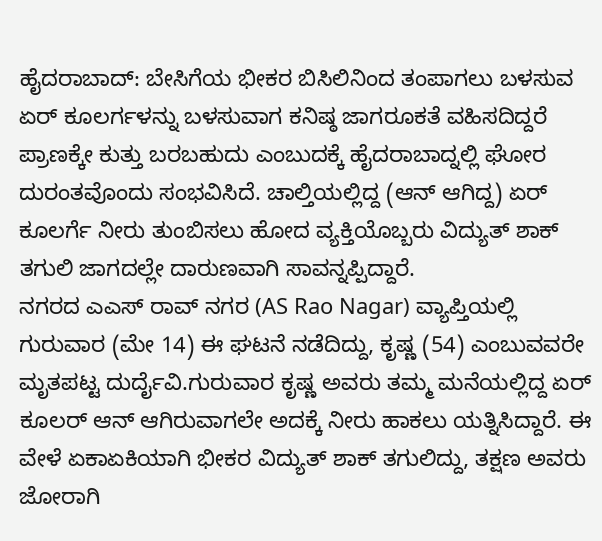ಹೈದರಾಬಾದ್: ಬೇಸಿಗೆಯ ಭೀಕರ ಬಿಸಿಲಿನಿಂದ ತಂಪಾಗಲು ಬಳಸುವ ಏರ್ ಕೂಲರ್ಗಳನ್ನು ಬಳಸುವಾಗ ಕನಿಷ್ಠ ಜಾಗರೂಕತೆ ವಹಿಸದಿದ್ದರೆ ಪ್ರಾಣಕ್ಕೇ ಕುತ್ತು ಬರಬಹುದು ಎಂಬುದಕ್ಕೆ ಹೈದರಾಬಾದ್ನಲ್ಲಿ ಘೋರ ದುರಂತವೊಂದು ಸಂಭವಿಸಿದೆ. ಚಾಲ್ತಿಯಲ್ಲಿದ್ದ (ಆನ್ ಆಗಿದ್ದ) ಏರ್ ಕೂಲರ್ಗೆ ನೀರು ತುಂಬಿಸಲು ಹೋದ ವ್ಯಕ್ತಿಯೊಬ್ಬರು ವಿದ್ಯುತ್ ಶಾಕ್ ತಗುಲಿ ಜಾಗದಲ್ಲೇ ದಾರುಣವಾಗಿ ಸಾವನ್ನಪ್ಪಿದ್ದಾರೆ.
ನಗರದ ಎಎಸ್ ರಾವ್ ನಗರ (AS Rao Nagar) ವ್ಯಾಪ್ತಿಯಲ್ಲಿ ಗುರುವಾರ (ಮೇ 14) ಈ ಘಟನೆ ನಡೆದಿದ್ದು, ಕೃಷ್ಣ (54) ಎಂಬುವವರೇ ಮೃತಪಟ್ಟ ದುರ್ದೈವಿ.ಗುರುವಾರ ಕೃಷ್ಣ ಅವರು ತಮ್ಮ ಮನೆಯಲ್ಲಿದ್ದ ಏರ್ ಕೂಲರ್ ಆನ್ ಆಗಿರುವಾಗಲೇ ಅದಕ್ಕೆ ನೀರು ಹಾಕಲು ಯತ್ನಿಸಿದ್ದಾರೆ. ಈ ವೇಳೆ ಏಕಾಏಕಿಯಾಗಿ ಭೀಕರ ವಿದ್ಯುತ್ ಶಾಕ್ ತಗುಲಿದ್ದು, ತಕ್ಷಣ ಅವರು ಜೋರಾಗಿ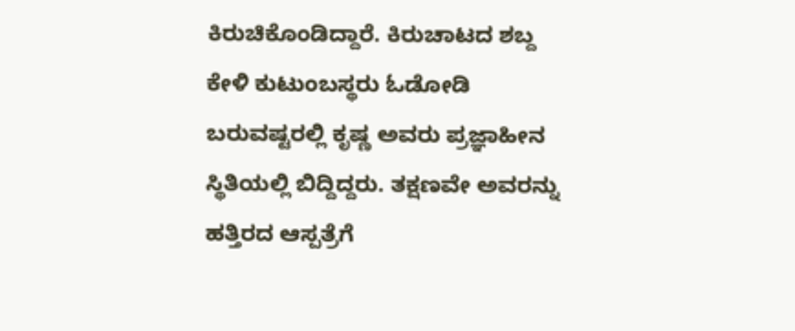ಕಿರುಚಿಕೊಂಡಿದ್ದಾರೆ. ಕಿರುಚಾಟದ ಶಬ್ದ ಕೇಳಿ ಕುಟುಂಬಸ್ಥರು ಓಡೋಡಿ ಬರುವಷ್ಟರಲ್ಲಿ ಕೃಷ್ಣ ಅವರು ಪ್ರಜ್ಞಾಹೀನ ಸ್ಥಿತಿಯಲ್ಲಿ ಬಿದ್ದಿದ್ದರು. ತಕ್ಷಣವೇ ಅವರನ್ನು ಹತ್ತಿರದ ಆಸ್ಪತ್ರೆಗೆ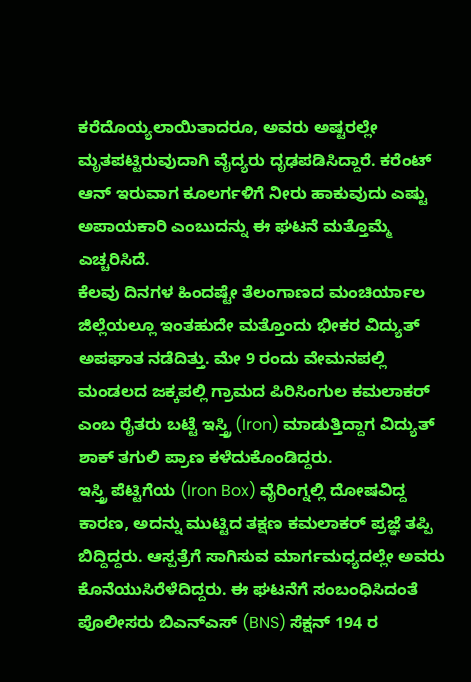ಕರೆದೊಯ್ಯಲಾಯಿತಾದರೂ, ಅವರು ಅಷ್ಟರಲ್ಲೇ ಮೃತಪಟ್ಟಿರುವುದಾಗಿ ವೈದ್ಯರು ದೃಢಪಡಿಸಿದ್ದಾರೆ. ಕರೆಂಟ್ ಆನ್ ಇರುವಾಗ ಕೂಲರ್ಗಳಿಗೆ ನೀರು ಹಾಕುವುದು ಎಷ್ಟು ಅಪಾಯಕಾರಿ ಎಂಬುದನ್ನು ಈ ಘಟನೆ ಮತ್ತೊಮ್ಮೆ ಎಚ್ಚರಿಸಿದೆ.
ಕೆಲವು ದಿನಗಳ ಹಿಂದಷ್ಟೇ ತೆಲಂಗಾಣದ ಮಂಚಿರ್ಯಾಲ ಜಿಲ್ಲೆಯಲ್ಲೂ ಇಂತಹುದೇ ಮತ್ತೊಂದು ಭೀಕರ ವಿದ್ಯುತ್ ಅಪಘಾತ ನಡೆದಿತ್ತು. ಮೇ 9 ರಂದು ವೇಮನಪಲ್ಲಿ ಮಂಡಲದ ಜಕ್ಕಪಲ್ಲಿ ಗ್ರಾಮದ ಪಿರಿಸಿಂಗುಲ ಕಮಲಾಕರ್ ಎಂಬ ರೈತರು ಬಟ್ಟೆ ಇಸ್ತ್ರಿ (Iron) ಮಾಡುತ್ತಿದ್ದಾಗ ವಿದ್ಯುತ್ ಶಾಕ್ ತಗುಲಿ ಪ್ರಾಣ ಕಳೆದುಕೊಂಡಿದ್ದರು.
ಇಸ್ತ್ರಿ ಪೆಟ್ಟಿಗೆಯ (Iron Box) ವೈರಿಂಗ್ನಲ್ಲಿ ದೋಷವಿದ್ದ ಕಾರಣ, ಅದನ್ನು ಮುಟ್ಟಿದ ತಕ್ಷಣ ಕಮಲಾಕರ್ ಪ್ರಜ್ಞೆ ತಪ್ಪಿ ಬಿದ್ದಿದ್ದರು. ಆಸ್ಪತ್ರೆಗೆ ಸಾಗಿಸುವ ಮಾರ್ಗಮಧ್ಯದಲ್ಲೇ ಅವರು ಕೊನೆಯುಸಿರೆಳೆದಿದ್ದರು. ಈ ಘಟನೆಗೆ ಸಂಬಂಧಿಸಿದಂತೆ ಪೊಲೀಸರು ಬಿಎನ್ಎಸ್ (BNS) ಸೆಕ್ಷನ್ 194 ರ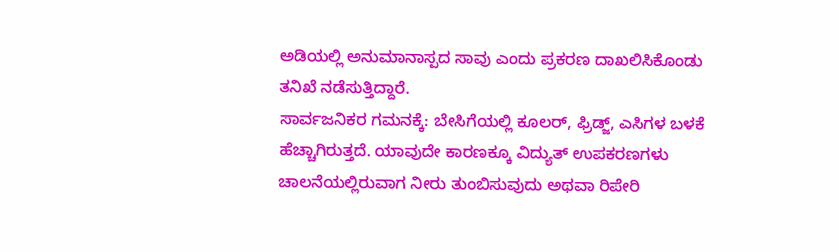ಅಡಿಯಲ್ಲಿ ಅನುಮಾನಾಸ್ಪದ ಸಾವು ಎಂದು ಪ್ರಕರಣ ದಾಖಲಿಸಿಕೊಂಡು ತನಿಖೆ ನಡೆಸುತ್ತಿದ್ದಾರೆ.
ಸಾರ್ವಜನಿಕರ ಗಮನಕ್ಕೆ: ಬೇಸಿಗೆಯಲ್ಲಿ ಕೂಲರ್, ಫ್ರಿಡ್ಜ್, ಎಸಿಗಳ ಬಳಕೆ ಹೆಚ್ಚಾಗಿರುತ್ತದೆ. ಯಾವುದೇ ಕಾರಣಕ್ಕೂ ವಿದ್ಯುತ್ ಉಪಕರಣಗಳು ಚಾಲನೆಯಲ್ಲಿರುವಾಗ ನೀರು ತುಂಬಿಸುವುದು ಅಥವಾ ರಿಪೇರಿ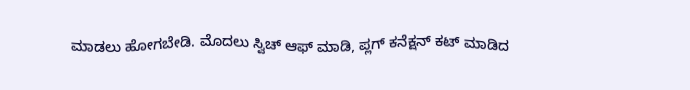ಮಾಡಲು ಹೋಗಬೇಡಿ. ಮೊದಲು ಸ್ವಿಚ್ ಆಫ್ ಮಾಡಿ, ಪ್ಲಗ್ ಕನೆಕ್ಷನ್ ಕಟ್ ಮಾಡಿದ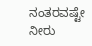ನಂತರವಷ್ಟೇ ನೀರು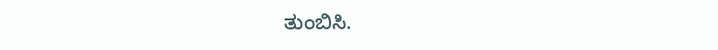ತುಂಬಿಸಿ.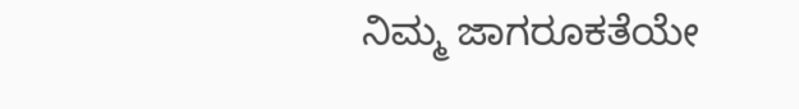ನಿಮ್ಮ ಜಾಗರೂಕತೆಯೇ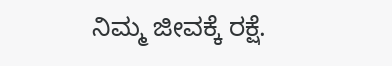ನಿಮ್ಮ ಜೀವಕ್ಕೆ ರಕ್ಷೆ.